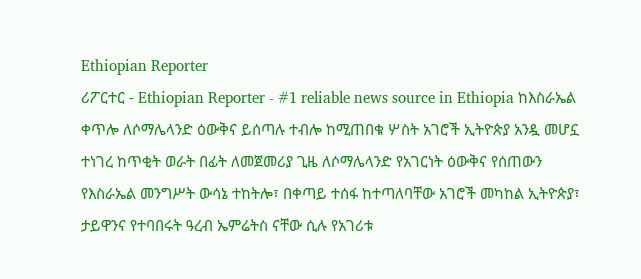Ethiopian Reporter
ሪፖርተር - Ethiopian Reporter - #1 reliable news source in Ethiopia ከእስራኤል ቀጥሎ ለሶማሌላንድ ዕውቅና ይሰጣሉ ተብሎ ከሚጠበቁ ሦስት አገሮች ኢትዮጵያ አንዷ መሆኗ ተነገረ ከጥቂት ወራት በፊት ለመጀመሪያ ጊዜ ለሶማሌላንድ የአገርነት ዕውቅና የሰጠውን የእስራኤል መንግሥት ውሳኔ ተከትሎ፣ በቀጣይ ተሰፋ ከተጣለባቸው አገሮች መካከል ኢትዮጵያ፣ ታይዋንና የተባበሩት ዓረብ ኤምሬትስ ናቸው ሲሉ የአገሪቱ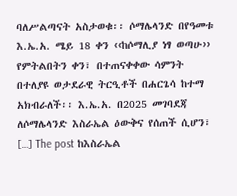ባለሥልጣናት አስታወቁ፡፡ ሶማሌላንድ በየዓመቱ እ.ኤ.አ. ሜይ 18 ቀን ‹‹ከሶማሊያ ነፃ ወጣሁ›› የምትልበትን ቀን፣ በተጠናቀቀው ሳምንት በተለያዩ ወታደራዊ ትርዒቶች በሐርጌሳ ከተማ አክብራለች፡፡ እ.ኤ.አ. በ2025 መገባደጃ ለሶማሌላንድ እስራኤል ዕውቅና የሰጠች ሲሆን፣ […] The post ከእስራኤል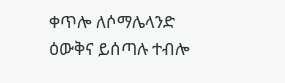ቀጥሎ ለሶማሌላንድ ዕውቅና ይሰጣሉ ተብሎ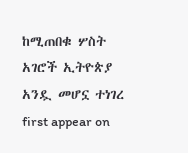ከሚጠበቁ ሦስት አገሮች ኢትዮጵያ አንዷ መሆኗ ተነገረ first appear on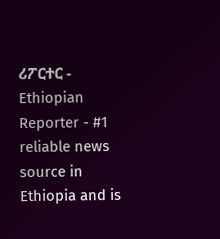ሪፖርተር - Ethiopian Reporter - #1 reliable news source in Ethiopia and is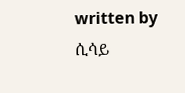written by ሲሳይ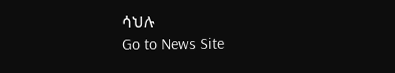ሳህሉ
Go to News Site